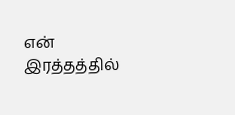என் இரத்தத்தில்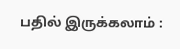பதில் இருக்கலாம் :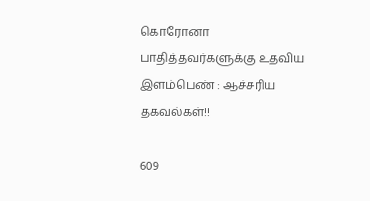கொரோனா பாதித்தவர்களுக்கு உதவிய இளம்பெண் : ஆச்சரிய தகவல்கள்!!

609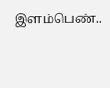இளம்பெண்..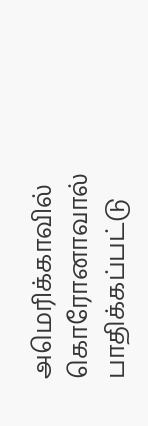அமெரிக்காவில் கொரோனாவால் பாதிக்கப்பட்டு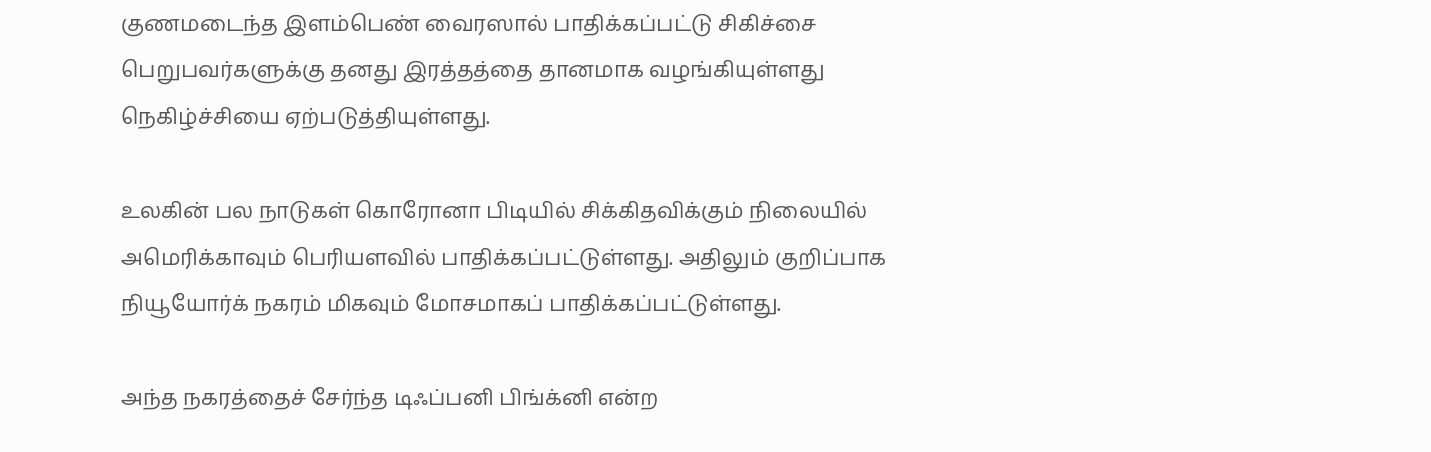குணமடைந்த இளம்பெண் வைரஸால் பாதிக்கப்பட்டு சிகிச்சை பெறுபவர்களுக்கு தனது இரத்தத்தை தானமாக வழங்கியுள்ளது நெகிழ்ச்சியை ஏற்படுத்தியுள்ளது.

உலகின் பல நாடுகள் கொரோனா பிடியில் சிக்கிதவிக்கும் நிலையில் அமெரிக்காவும் பெரியளவில் பாதிக்கப்பட்டுள்ளது. அதிலும் குறிப்பாக நியூயோர்க் நகரம் மிகவும் மோசமாகப் பாதிக்கப்பட்டுள்ளது.

அந்த நகரத்தைச் சேர்ந்த டிஃப்பனி பிங்க்னி என்ற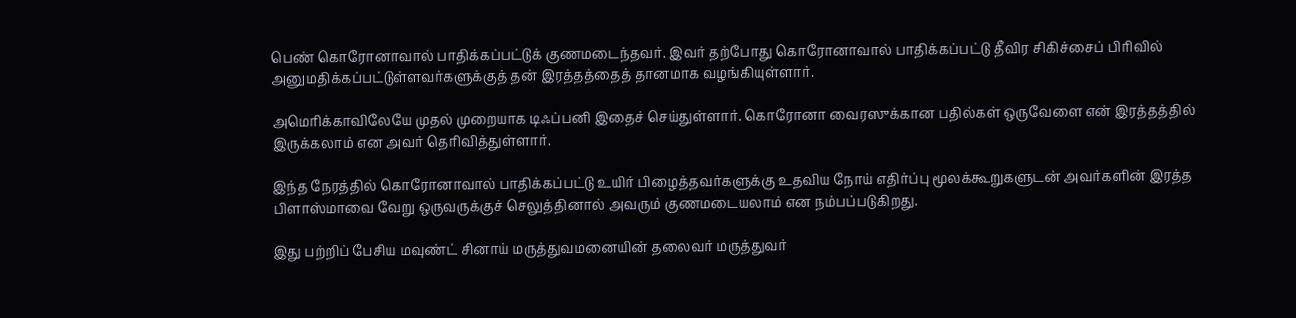பெண் கொரோனாவால் பாதிக்கப்பட்டுக் குணமடைந்தவர். இவர் தற்போது கொரோனாவால் பாதிக்கப்பட்டு தீவிர சிகிச்சைப் பிரிவில் அனுமதிக்கப்பட்டுள்ளவர்களுக்குத் தன் இரத்தத்தைத் தானமாக வழங்கியுள்ளார்.

அமெரிக்காவிலேயே முதல் முறையாக டிஃப்பனி இதைச் செய்துள்ளார். கொரோனா வைரஸுக்கான பதில்கள் ஒருவேளை என் இரத்தத்தில் இருக்கலாம் என அவர் தெரிவித்துள்ளார்.

இந்த நேரத்தில் கொரோனாவால் பாதிக்கப்பட்டு உயிர் பிழைத்தவர்களுக்கு உதவிய நோய் எதிர்ப்பு மூலக்கூறுகளுடன் அவர்களின் இரத்த பிளாஸ்மாவை வேறு ஒருவருக்குச் செலுத்தினால் அவரும் குணமடையலாம் என நம்பப்படுகிறது.

இது பற்றிப் பேசிய மவுண்ட் சினாய் மருத்துவமனையின் தலைவர் மருத்துவர்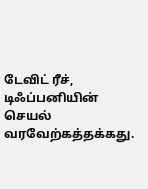டேவிட் ரீச், டிஃப்பனியின் செயல் வரவேற்கத்தக்கது.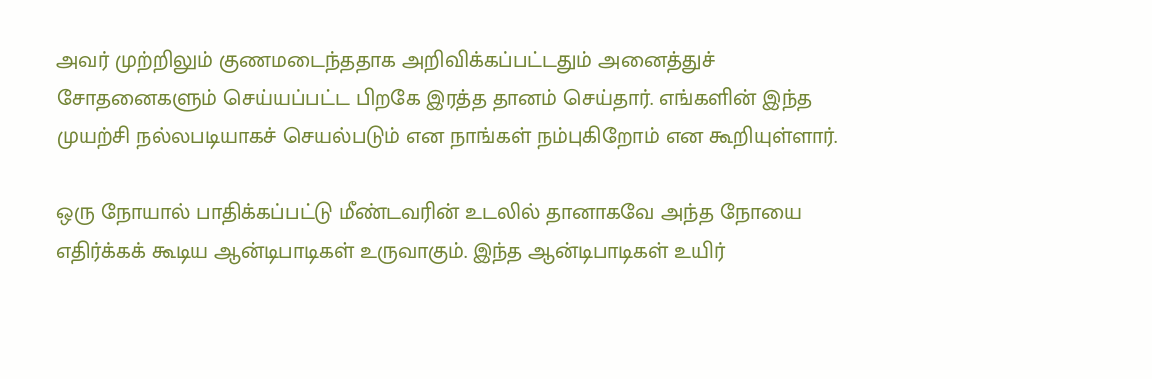அவர் முற்றிலும் குணமடைந்ததாக அறிவிக்கப்பட்டதும் அனைத்துச் சோதனைகளும் செய்யப்பட்ட பிறகே இரத்த தானம் செய்தார். எங்களின் இந்த முயற்சி நல்லபடியாகச் செயல்படும் என நாங்கள் நம்புகிறோம் என கூறியுள்ளார்.

ஒரு நோயால் பாதிக்கப்பட்டு மீண்டவரின் உடலில் தானாகவே அந்த நோயை எதிர்க்கக் கூடிய ஆன்டிபாடிகள் உருவாகும். இந்த ஆன்டிபாடிகள் உயிர்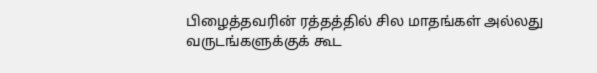பிழைத்தவரின் ரத்தத்தில் சில மாதங்கள் அல்லது வருடங்களுக்குக் கூட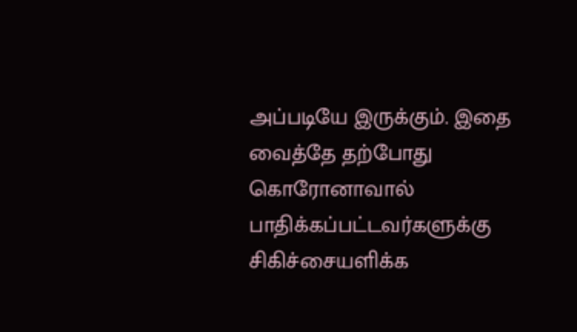அப்படியே இருக்கும். இதை வைத்தே தற்போது கொரோனாவால் பாதிக்கப்பட்டவர்களுக்கு சிகிச்சையளிக்க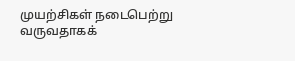முயற்சிகள் நடைபெற்று வருவதாகக்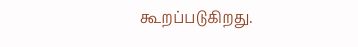கூறப்படுகிறது.